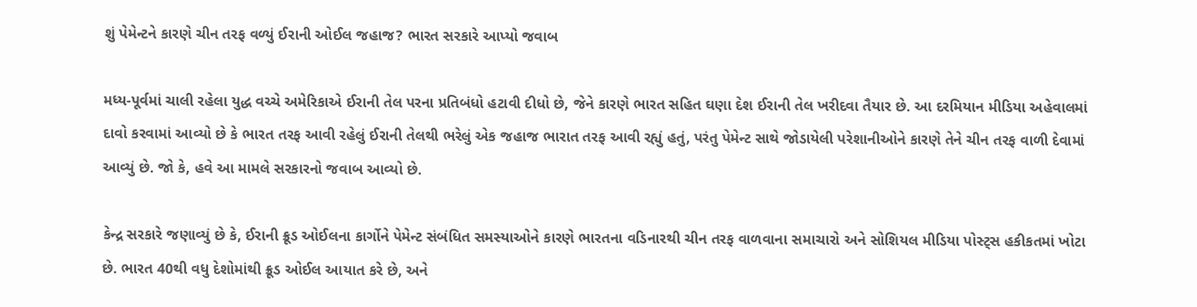શું પેમેન્ટને કારણે ચીન તરફ વળ્યું ઈરાની ઓઈલ જહાજ? ભારત સરકારે આપ્યો જવાબ

મધ્ય-પૂર્વમાં ચાલી રહેલા યુદ્ધ વચ્ચે અમેરિકાએ ઈરાની તેલ પરના પ્રતિબંધો હટાવી દીધો છે, જેને કારણે ભારત સહિત ઘણા દેશ ઈરાની તેલ ખરીદવા તૈયાર છે. આ દરમિયાન મીડિયા અહેવાલમાં દાવો કરવામાં આવ્યો છે કે ભારત તરફ આવી રહેલું ઈરાની તેલથી ભરેલું એક જહાજ ભારાત તરફ આવી રહ્યું હતું, પરંતુ પેમેન્ટ સાથે જોડાયેલી પરેશાનીઓને કારણે તેને ચીન તરફ વાળી દેવામાં આવ્યું છે. જો કે, હવે આ મામલે સરકારનો જવાબ આવ્યો છે.

કેન્દ્ર સરકારે જણાવ્યું છે કે, ઈરાની ક્રૂડ ઓઈલના કાર્ગોને પેમેન્ટ સંબંધિત સમસ્યાઓને કારણે ભારતના વડિનારથી ચીન તરફ વાળવાના સમાચારો અને સોશિયલ મીડિયા પોસ્ટ્સ હકીકતમાં ખોટા છે. ભારત 40થી વધુ દેશોમાંથી ક્રૂડ ઓઈલ આયાત કરે છે, અને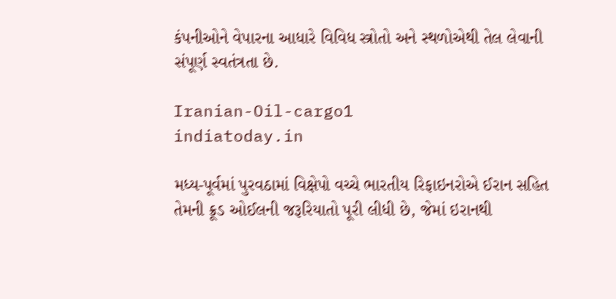કંપનીઓને વેપારના આધારે વિવિધ સ્ત્રોતો અને સ્થળોએથી તેલ લેવાની સંપૂર્ણ સ્વતંત્રતા છે.

Iranian-Oil-cargo1
indiatoday.in

મધ્ય-પૂર્વમાં પુરવઠામાં વિક્ષેપો વચ્ચે ભારતીય રિફાઇનરોએ ઈરાન સહિત તેમની ક્રૂડ ઓઈલની જરૂરિયાતો પૂરી લીધી છે, જેમાં ઇરાનથી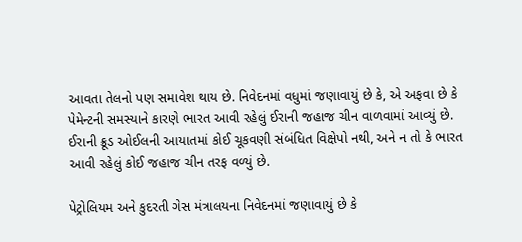આવતા તેલનો પણ સમાવેશ થાય છે. નિવેદનમાં વધુમાં જણાવાયું છે કે, એ અફવા છે કે પેમેન્ટની સમસ્યાને કારણે ભારત આવી રહેલું ઈરાની જહાજ ચીન વાળવામાં આવ્યું છે. ઈરાની ક્રૂડ ઓઈલની આયાતમાં કોઈ ચૂકવણી સંબંધિત વિક્ષેપો નથી, અને ન તો કે ભારત આવી રહેલું કોઈ જહાજ ચીન તરફ વળ્યું છે.

પેટ્રોલિયમ અને કુદરતી ગેસ મંત્રાલયના નિવેદનમાં જણાવાયું છે કે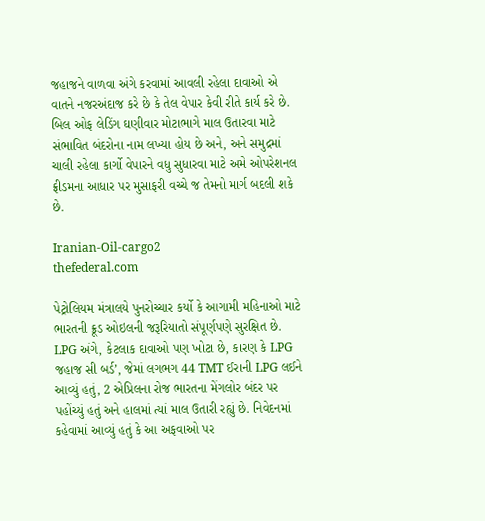જહાજને વાળવા અંગે કરવામાં આવલી રહેલા દાવાઓ એ વાતને નજરઅંદાજ કરે છે કે તેલ વેપાર કેવી રીતે કાર્ય કરે છે. બિલ ઓફ લેડિંગ ઘણીવાર મોટાભાગે માલ ઉતારવા માટે સંભાવિત બંદરોના નામ લખ્યા હોય છે અને, અને સમુદ્રમાં ચાલી રહેલા કાર્ગો વેપારને વધુ સુધારવા માટે અમે ઓપરેશનલ ફ્રીડમના આધાર પર મુસાફરી વચ્ચે જ તેમનો માર્ગ બદલી શકે છે.

Iranian-Oil-cargo2
thefederal.com

પેટ્રોલિયમ મંત્રાલયે પુનરોચ્ચાર કર્યો કે આગામી મહિનાઓ માટે ભારતની ક્રૂડ ઓઇલની જરૂરિયાતો સંપૂર્ણપણે સુરક્ષિત છે. LPG અંગે, કેટલાક દાવાઓ પણ ખોટા છે, કારણ કે LPG જહાજ સી બર્ડ’, જેમાં લગભગ 44 TMT ઈરાની LPG લઈને આવ્યું હતું, 2 એપ્રિલના રોજ ભારતના મેંગલોર બંદર પર પહોંચ્યું હતું અને હાલમાં ત્યાં માલ ઉતારી રહ્યું છે. નિવેદનમાં કહેવામાં આવ્યું હતું કે આ અફવાઓ પર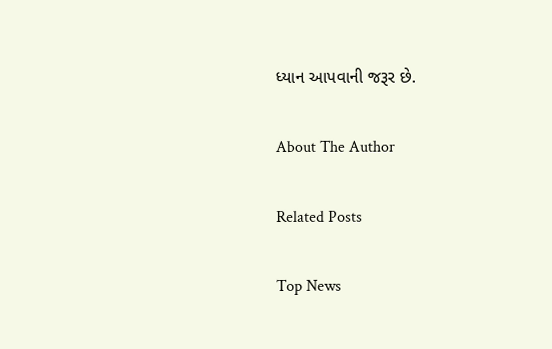ધ્યાન આપવાની જરૂર છે.

About The Author

Related Posts

Top News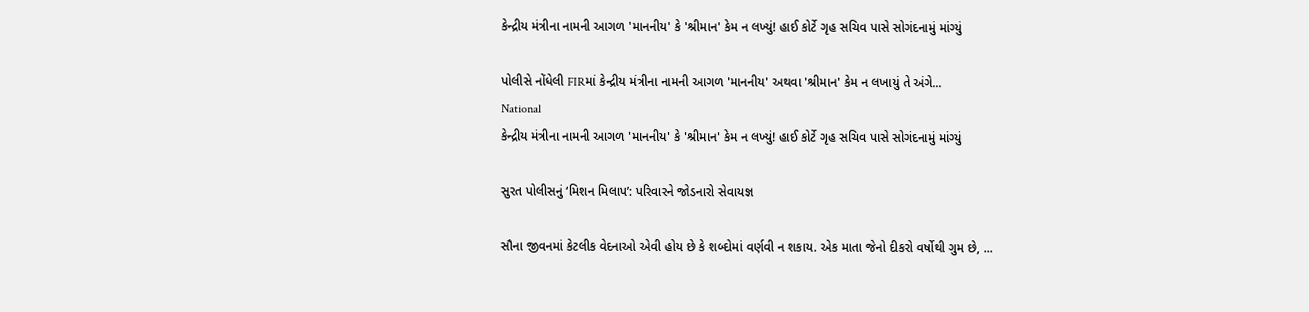કેન્દ્રીય મંત્રીના નામની આગળ 'માનનીય' કે 'શ્રીમાન' કેમ ન લખ્યું! હાઈ કોર્ટે ગૃહ સચિવ પાસે સોગંદનામું માંગ્યું

પોલીસે નોંધેલી FIRમાં કેન્દ્રીય મંત્રીના નામની આગળ 'માનનીય' અથવા 'શ્રીમાન' કેમ ન લખાયું તે અંગે...
National
કેન્દ્રીય મંત્રીના નામની આગળ 'માનનીય' કે 'શ્રીમાન' કેમ ન લખ્યું! હાઈ કોર્ટે ગૃહ સચિવ પાસે સોગંદનામું માંગ્યું

સુરત પોલીસનું ‘મિશન મિલાપ’: પરિવારને જોડનારો સેવાયજ્ઞ

સૌના જીવનમાં કેટલીક વેદનાઓ એવી હોય છે કે શબ્દોમાં વર્ણવી ન શકાય. એક માતા જેનો દીકરો વર્ષોથી ગુમ છે, ...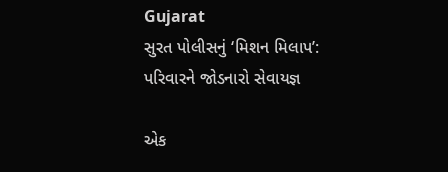Gujarat
સુરત પોલીસનું ‘મિશન મિલાપ’: પરિવારને જોડનારો સેવાયજ્ઞ

એક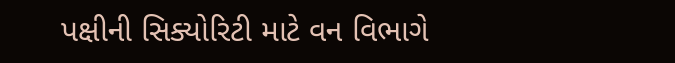પક્ષીની સિક્યોરિટી માટે વન વિભાગે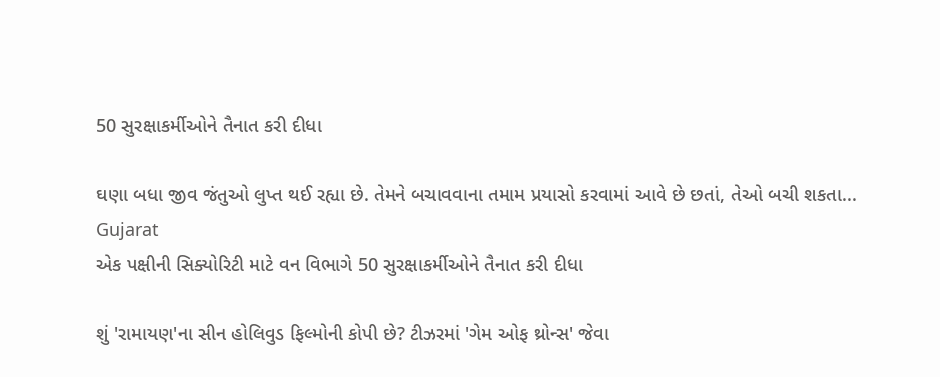50 સુરક્ષાકર્મીઓને તૈનાત કરી દીધા

ઘણા બધા જીવ જંતુઓ લુપ્ત થઈ રહ્યા છે. તેમને બચાવવાના તમામ પ્રયાસો કરવામાં આવે છે છતાં, તેઓ બચી શકતા...
Gujarat
એક પક્ષીની સિક્યોરિટી માટે વન વિભાગે 50 સુરક્ષાકર્મીઓને તૈનાત કરી દીધા

શું 'રામાયણ'ના સીન હોલિવુડ ફિલ્મોની કોપી છે? ટીઝરમાં 'ગેમ ઓફ થ્રોન્સ' જેવા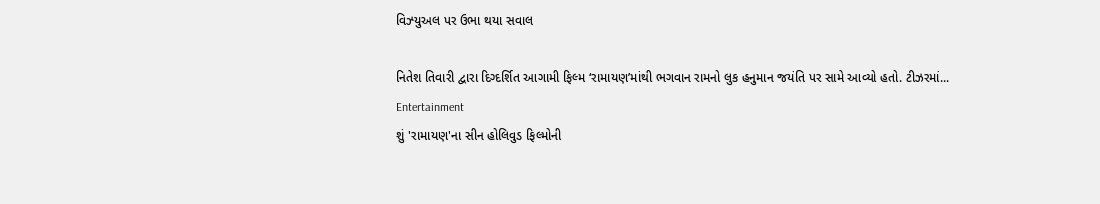વિઝ્યુઅલ પર ઉભા થયા સવાલ

નિતેશ તિવારી દ્વારા દિગ્દર્શિત આગામી ફિલ્મ ‘રામાયણ’માંથી ભગવાન રામનો લુક હનુમાન જયંતિ પર સામે આવ્યો હતો. ટીઝરમાં...
Entertainment
શું 'રામાયણ'ના સીન હોલિવુડ ફિલ્મોની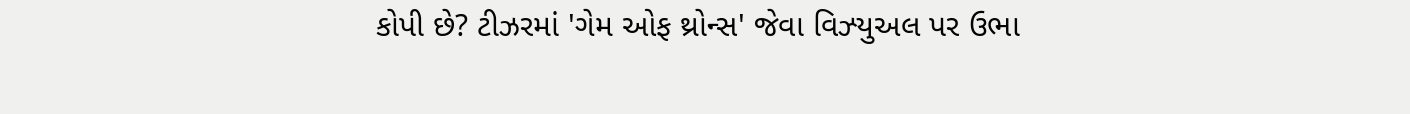કોપી છે? ટીઝરમાં 'ગેમ ઓફ થ્રોન્સ' જેવા વિઝ્યુઅલ પર ઉભા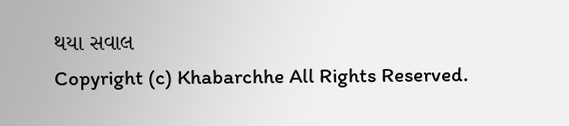થયા સવાલ
Copyright (c) Khabarchhe All Rights Reserved.